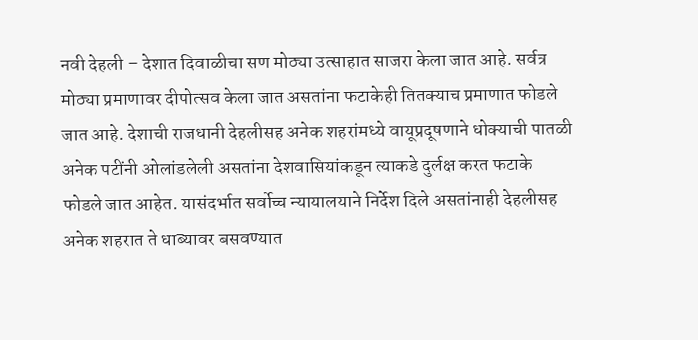नवी देहली – देशात दिवाळीचा सण मोठ्या उत्साहात साजरा केला जात आहे. सर्वत्र मोठ्या प्रमाणावर दीपोत्सव केला जात असतांना फटाकेही तितक्याच प्रमाणात फोडले जात आहे. देशाची राजधानी देहलीसह अनेक शहरांमध्ये वायूप्रदूषणाने धोक्याची पातळी अनेक पटींनी ओलांडलेली असतांना देशवासियांकडून त्याकडे दुर्लक्ष करत फटाके फोडले जात आहेत. यासंदर्भात सर्वोच्च न्यायालयाने निर्देश दिले असतांनाही देहलीसह अनेक शहरात ते धाब्यावर बसवण्यात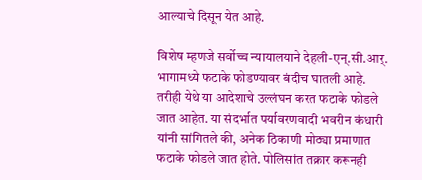आल्याचे दिसून येत आहे.

विशेष म्हणजे सर्वोच्च न्यायालयाने देहली-एन्.सी.आर्. भागामध्ये फटाके फोडण्यावर बंदीच घातली आहे. तरीही येथे या आदेशाचे उल्लंघन करत फटाके फोडले जात आहेत. या संदर्भात पर्यावरणवादी भवरीन कंधारी यांनी सांगितले की, अनेक ठिकाणी मोठ्या प्रमाणात फटाके फोडले जात होते. पोलिसांत तक्रार करूनही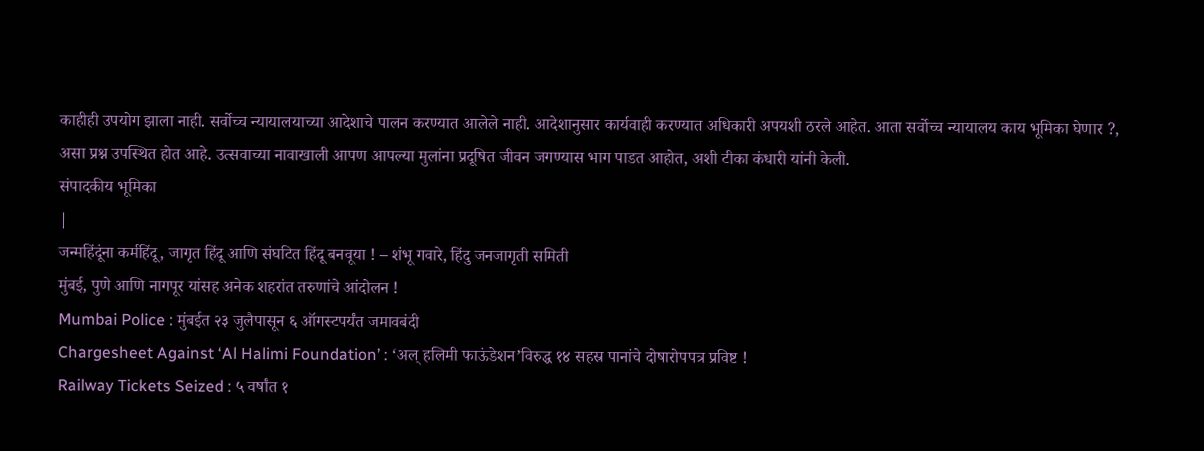काहीही उपयोग झाला नाही. सर्वोच्च न्यायालयाच्या आदेशाचे पालन करण्यात आलेले नाही. आदेशानुसार कार्यवाही करण्यात अधिकारी अपयशी ठरले आहेत. आता सर्वोच्च न्यायालय काय भूमिका घेणार ?, असा प्रश्न उपस्थित होत आहे. उत्सवाच्या नावाखाली आपण आपल्या मुलांना प्रदूषित जीवन जगण्यास भाग पाडत आहोत, अशी टीका कंधारी यांनी केली.
संपादकीय भूमिका
|
जन्महिंदूंना कर्महिंदू, जागृत हिंदू आणि संघटित हिंदू बनवूया ! – शंभू गवारे, हिंदु जनजागृती समिती
मुंबई, पुणे आणि नागपूर यांसह अनेक शहरांत तरुणांचे आंदोलन !
Mumbai Police : मुंबईत २३ जुलैपासून ६ ऑगस्टपर्यंत जमावबंदी
Chargesheet Against ‘Al Halimi Foundation’ : ‘अल् हलिमी फाऊंडेशन’विरुद्ध १४ सहस्र पानांचे दोषारोपपत्र प्रविष्ट !
Railway Tickets Seized : ५ वर्षांत १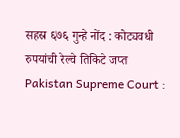सहस्र ६७६ गुन्हे नोंद : कोट्यवधी रुपयांची रेल्वे तिकिटे जप्त
Pakistan Supreme Court :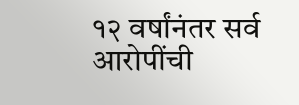१२ वर्षांनंतर सर्व आरोपींची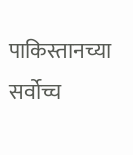पाकिस्तानच्या सर्वोच्च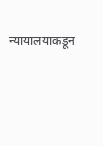न्यायालयाकडून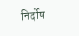निर्दोष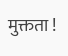मुक्तता !